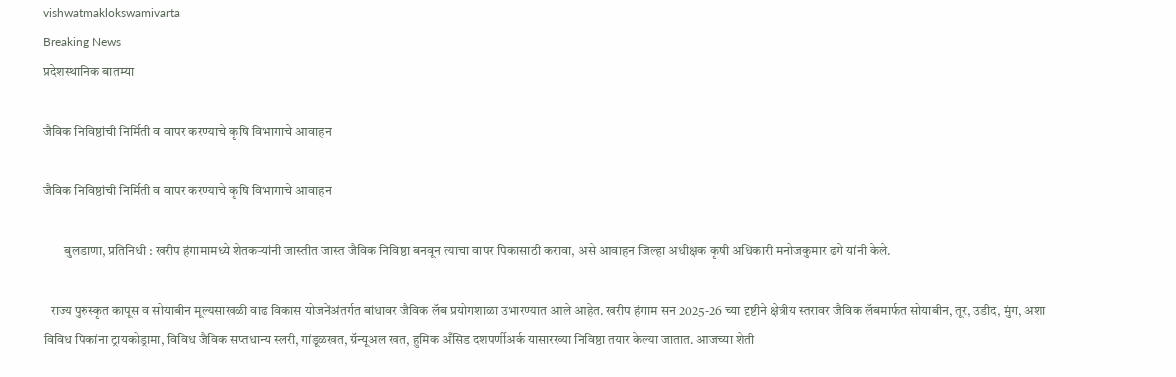vishwatmaklokswamivarta
Breaking News
प्रदेशस्थानिक बातम्या

जैविक निविष्ठांची निर्मिती व वापर करण्याचे कृषि विभागाचे आवाहन

जैविक निविष्ठांची निर्मिती व वापर करण्याचे कृषि विभागाचे आवाहन

        बुलडाणा, प्रतिनिधी : खरीप हंगामामध्ये शेतकऱ्यांनी जास्तीत जास्त जैविक निविष्ठा बनवून त्याचा वापर पिकासाठी करावा, असे आवाहन जिल्हा अधीक्षक कृषी अधिकारी मनोजकुमार ढगे यांनी केले.

   राज्य पुरुस्कृत कापूस व सोयाबीन मूल्यसाखळी वाढ विकास योजनेंअंतर्गत बांधावर जैविक लॅब प्रयोगशाळा उभारण्यात आले आहेत. खरीप हंगाम सन 2025-26 च्या दृष्टीने क्षेत्रीय स्तरावर जैविक लॅबमार्फत सोयाबीन, तूर, उडीद, मुंग, अशा विविध पिकांना ट्रायकोड्रामा, विविध जैविक सप्तधान्य स्लरी, गांडूळखत, ग्रॅन्यूअल खत, हुमिक अँसिड दशपर्णीअर्क यासारख्या निविष्ठा तयार केल्या जातात. आजच्या शेती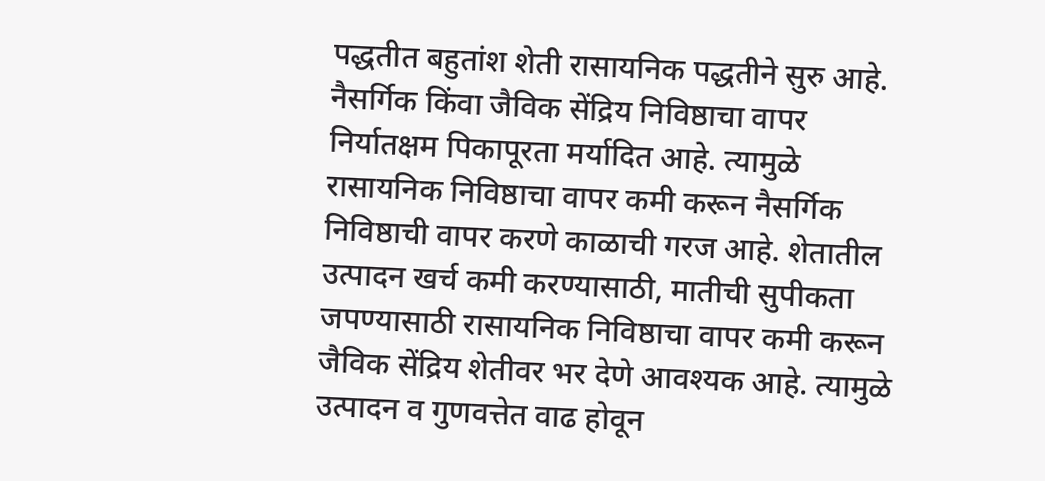पद्धतीत बहुतांश शेती रासायनिक पद्धतीने सुरु आहे. नैसर्गिक किंवा जैविक सेंद्रिय निविष्ठाचा वापर निर्यातक्षम पिकापूरता मर्यादित आहे. त्यामुळे रासायनिक निविष्ठाचा वापर कमी करून नैसर्गिक निविष्ठाची वापर करणे काळाची गरज आहे. शेतातील उत्पादन खर्च कमी करण्यासाठी, मातीची सुपीकता जपण्यासाठी रासायनिक निविष्ठाचा वापर कमी करून जैविक सेंद्रिय शेतीवर भर देणे आवश्यक आहे. त्यामुळे उत्पादन व गुणवत्तेत वाढ होवून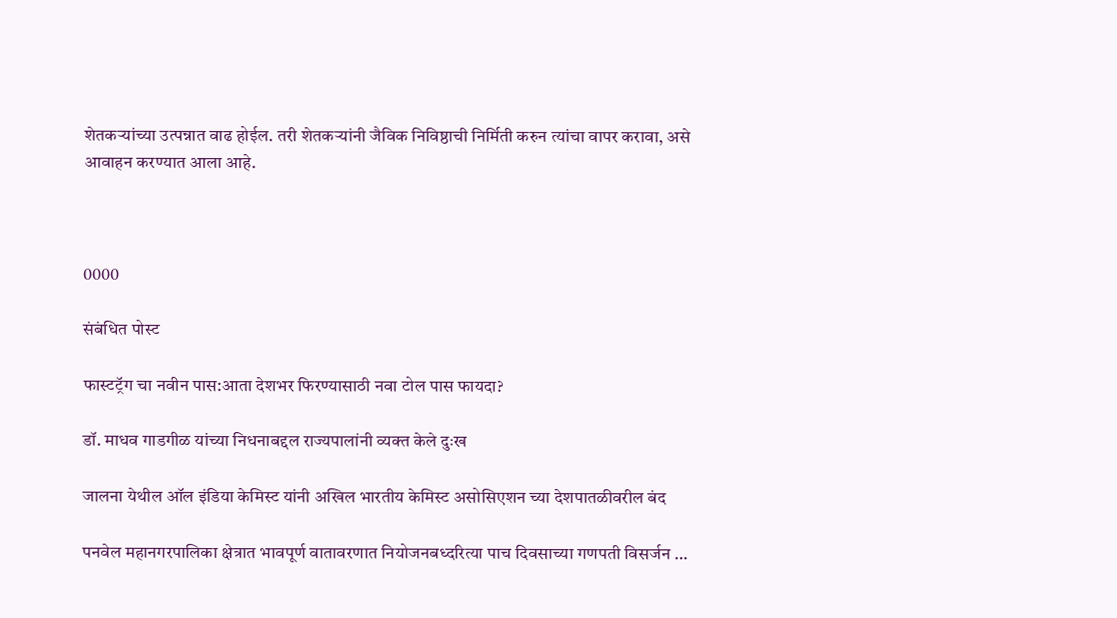शेतकऱ्यांच्या उत्पन्नात वाढ होईल. तरी शेतकऱ्यांनी जैविक निविष्ठाची निर्मिती करुन त्यांचा वापर करावा, असे आवाहन करण्यात आला आहे.



0000

संबंधित पोस्ट

फास्टट्रॅग चा नवीन पास:आता देशभर फिरण्यासाठी नवा टोल पास फायदा?

डॉ. माधव गाडगीळ यांच्या निधनाबद्दल राज्यपालांनी व्यक्त केले दुःख

जालना येथील ऑल इंडिया केमिस्ट यांनी अखिल भारतीय केमिस्ट असोसिएशन च्या देशपातळीवरील बंद

पनवेल महानगरपालिका क्षेत्रात भावपूर्ण वातावरणात नियोजनबध्दरित्या पाच दिवसाच्या गणपती विसर्जन …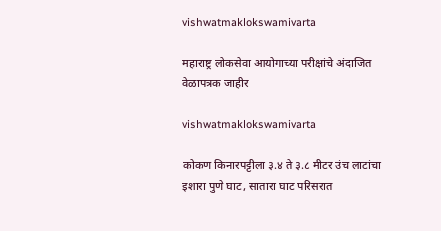vishwatmaklokswamivarta

महाराष्ट्र लोकसेवा आयोगाच्या परीक्षांचे अंदाजित वेळापत्रक जाहीर

vishwatmaklokswamivarta

कोकण किनारपट्टीला ३.४ ते ३.८ मीटर उंच लाटांचा इशारा पुणे घाट, सातारा घाट परिसरात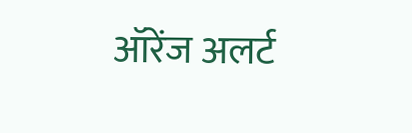ऑरेंज अलर्ट